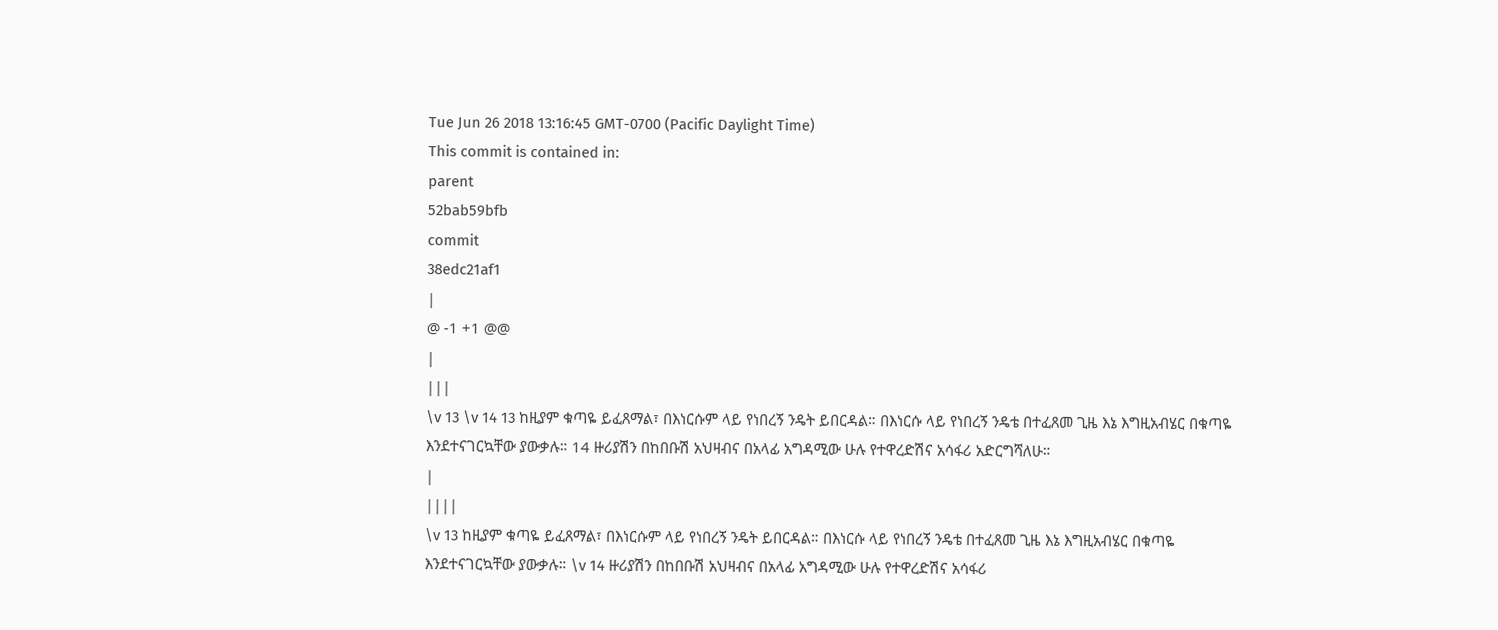Tue Jun 26 2018 13:16:45 GMT-0700 (Pacific Daylight Time)
This commit is contained in:
parent
52bab59bfb
commit
38edc21af1
|
@ -1 +1 @@
|
|||
\v 13 \v 14 13 ከዚያም ቁጣዬ ይፈጸማል፣ በእነርሱም ላይ የነበረኝ ንዴት ይበርዳል። በእነርሱ ላይ የነበረኝ ንዴቴ በተፈጸመ ጊዜ እኔ እግዚአብሄር በቁጣዬ እንደተናገርኳቸው ያውቃሉ። 14 ዙሪያሽን በከበቡሽ አህዛብና በአላፊ አግዳሚው ሁሉ የተዋረድሽና አሳፋሪ አድርግሻለሁ።
|
||||
\v 13 ከዚያም ቁጣዬ ይፈጸማል፣ በእነርሱም ላይ የነበረኝ ንዴት ይበርዳል። በእነርሱ ላይ የነበረኝ ንዴቴ በተፈጸመ ጊዜ እኔ እግዚአብሄር በቁጣዬ እንደተናገርኳቸው ያውቃሉ። \v 14 ዙሪያሽን በከበቡሽ አህዛብና በአላፊ አግዳሚው ሁሉ የተዋረድሽና አሳፋሪ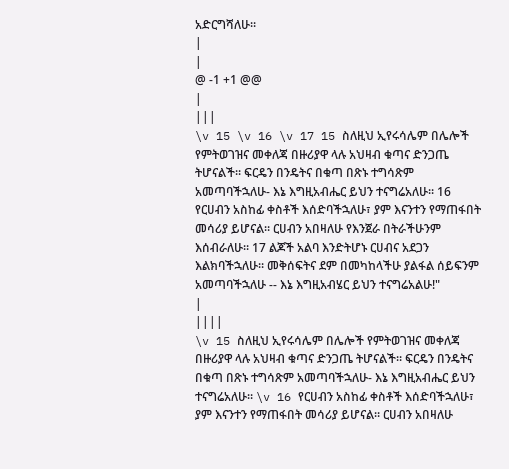አድርግሻለሁ።
|
|
@ -1 +1 @@
|
|||
\v 15 \v 16 \v 17 15 ስለዚህ ኢየሩሳሌም በሌሎች የምትወገዝና መቀለጃ በዙሪያዋ ላሉ አህዛብ ቁጣና ድንጋጤ ትሆናልች። ፍርዴን በንዴትና በቁጣ በጽኑ ተግሳጽም አመጣባችኋለሁ- እኔ እግዚአብሔር ይህን ተናግሬአለሁ። 16 የርሀብን አስከፊ ቀስቶች እሰድባችኋለሁ፣ ያም እናንተን የማጠፋበት መሳሪያ ይሆናል። ርሀብን አበዛለሁ የእንጀራ በትራችሁንም እሰብራለሁ። 17 ልጆች አልባ እንድትሆኑ ርሀብና አደጋን እልክባችኋለሁ። መቅሰፍትና ደም በመካከላችሁ ያልፋል ሰይፍንም አመጣባችኋለሁ -- እኔ እግዚአብሄር ይህን ተናግሬአልሁ!"
|
||||
\v 15 ስለዚህ ኢየሩሳሌም በሌሎች የምትወገዝና መቀለጃ በዙሪያዋ ላሉ አህዛብ ቁጣና ድንጋጤ ትሆናልች። ፍርዴን በንዴትና በቁጣ በጽኑ ተግሳጽም አመጣባችኋለሁ- እኔ እግዚአብሔር ይህን ተናግሬአለሁ። \v 16 የርሀብን አስከፊ ቀስቶች እሰድባችኋለሁ፣ ያም እናንተን የማጠፋበት መሳሪያ ይሆናል። ርሀብን አበዛለሁ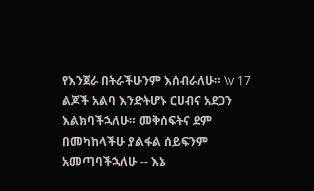የእንጀራ በትራችሁንም እሰብራለሁ። \v 17 ልጆች አልባ እንድትሆኑ ርሀብና አደጋን እልክባችኋለሁ። መቅሰፍትና ደም በመካከላችሁ ያልፋል ሰይፍንም አመጣባችኋለሁ -- እኔ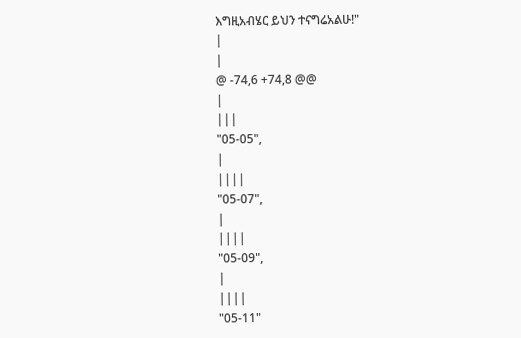እግዚአብሄር ይህን ተናግሬአልሁ!"
|
|
@ -74,6 +74,8 @@
|
|||
"05-05",
|
||||
"05-07",
|
||||
"05-09",
|
||||
"05-11"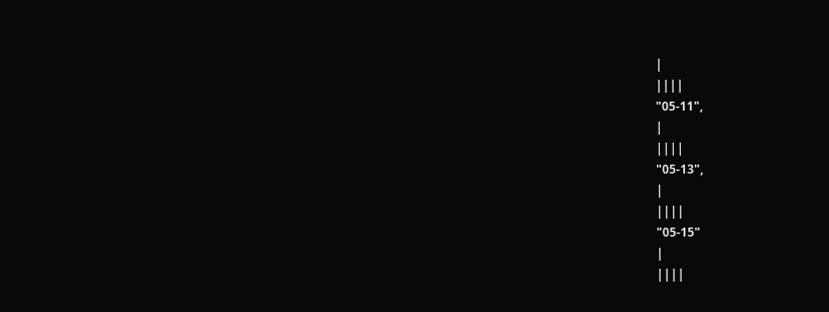|
||||
"05-11",
|
||||
"05-13",
|
||||
"05-15"
|
||||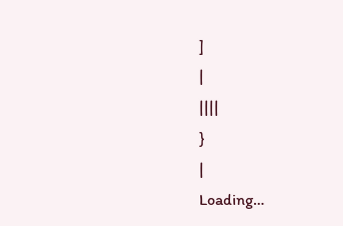]
|
||||
}
|
Loading…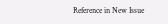Reference in New Issue